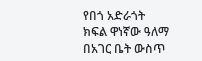የበጎ አድራጎት ክፍል ዋነኛው ዓለማ በአገር ቤት ውስጥ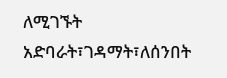ለሚገኙት አድባራት፣ገዳማት፣ለሰንበት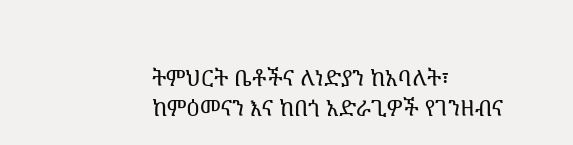ትምህርት ቤቶችና ለነድያን ከአባለት፣ ከምዕመናን እና ከበጎ አድራጊዎች የገንዘብና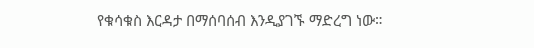የቁሳቁስ እርዳታ በማሰባሰብ እንዲያገኙ ማድረግ ነው።